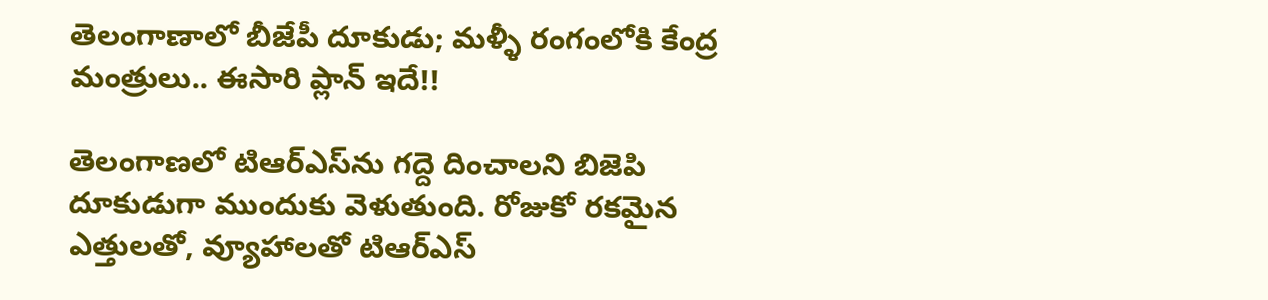తెలంగాణాలో బీజేపీ దూకుడు; మళ్ళీ రంగంలోకి కేంద్ర మంత్రులు.. ఈసారి ప్లాన్ ఇదే!!

తెలంగాణలో టిఆర్‌ఎస్‌ను గద్దె దించాలని బిజెపి దూకుడుగా ముందుకు వెళుతుంది. రోజుకో రకమైన ఎత్తులతో, వ్యూహాలతో టిఆర్ఎస్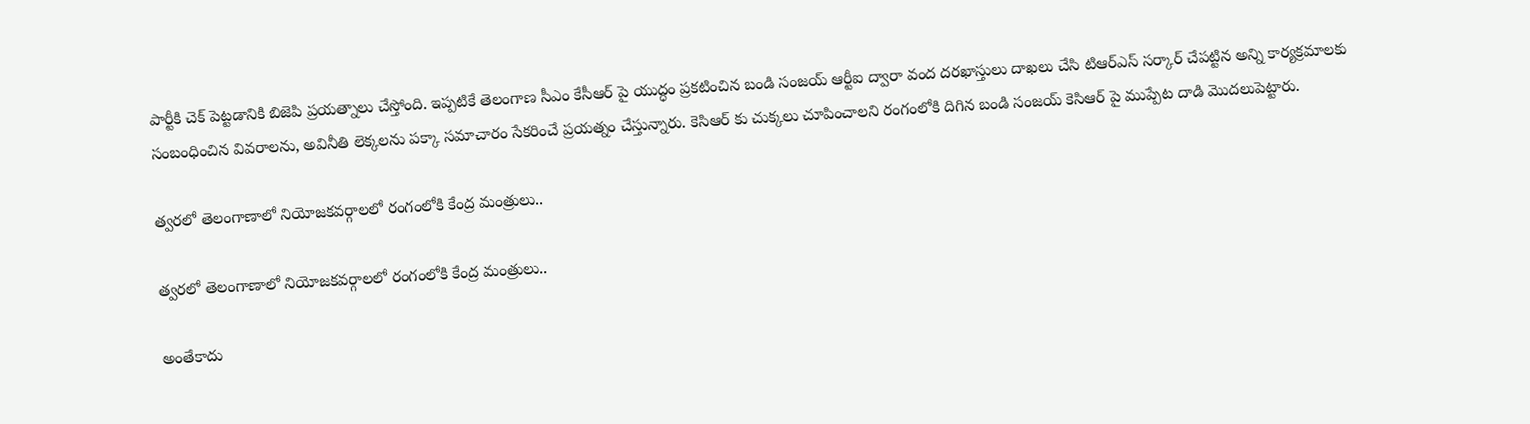పార్టీకి చెక్ పెట్టడానికి బిజెపి ప్రయత్నాలు చేస్తోంది. ఇప్పటికే తెలంగాణ సీఎం కేసీఆర్ పై యుద్ధం ప్రకటించిన బండి సంజయ్ ఆర్టీఐ ద్వారా వంద దరఖాస్తులు దాఖలు చేసి టిఆర్ఎస్ సర్కార్ చేపట్టిన అన్ని కార్యక్రమాలకు సంబంధించిన వివరాలను, అవినీతి లెక్కలను పక్కా సమాచారం సేకరించే ప్రయత్నం చేస్తున్నారు. కెసిఆర్ కు చుక్కలు చూపించాలని రంగంలోకి దిగిన బండి సంజయ్ కెసిఆర్ పై ముప్పేట దాడి మొదలుపెట్టారు.

త్వరలో తెలంగాణాలో నియోజకవర్గాలలో రంగంలోకి కేంద్ర మంత్రులు..

త్వరలో తెలంగాణాలో నియోజకవర్గాలలో రంగంలోకి కేంద్ర మంత్రులు..

అంతేకాదు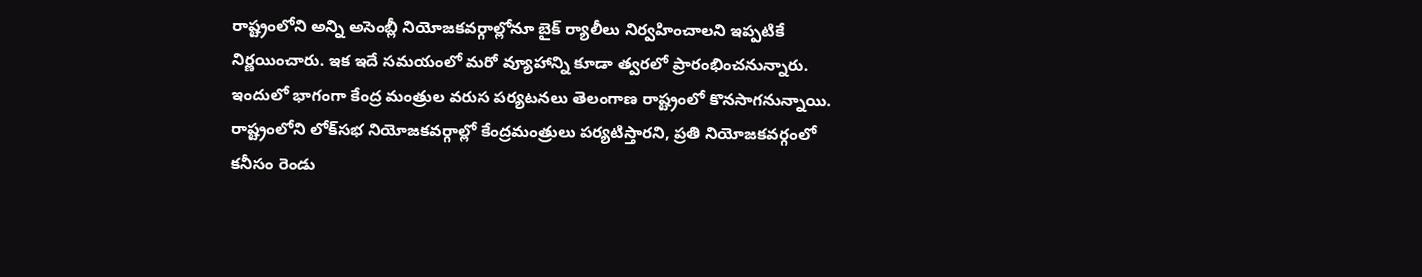రాష్ట్రంలోని అన్ని అసెంబ్లీ నియోజకవర్గాల్లోనూ బైక్ ర్యాలీలు నిర్వహించాలని ఇప్పటికే నిర్ణయించారు. ఇక ఇదే సమయంలో మరో వ్యూహాన్ని కూడా త్వరలో ప్రారంభించనున్నారు. ఇందులో భాగంగా కేంద్ర మంత్రుల వరుస పర్యటనలు తెలంగాణ రాష్ట్రంలో కొనసాగనున్నాయి. రాష్ట్రంలోని లోక్‌సభ నియోజకవర్గాల్లో కేంద్రమంత్రులు పర్యటిస్తారని, ప్రతి నియోజకవర్గంలో కనీసం రెండు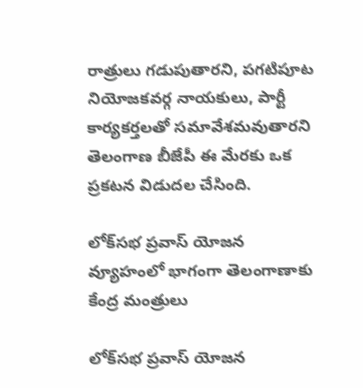రాత్రులు గడుపుతారని, పగటిపూట నియోజకవర్గ నాయకులు, పార్టీ కార్యకర్తలతో సమావేశమవుతారని తెలంగాణ బీజేపీ ఈ మేరకు ఒక ప్రకటన విడుదల చేసింది.

లోక్‌సభ ప్రవాస్‌ యోజన వ్యూహంలో భాగంగా తెలంగాణాకు కేంద్ర మంత్రులు

లోక్‌సభ ప్రవాస్‌ యోజన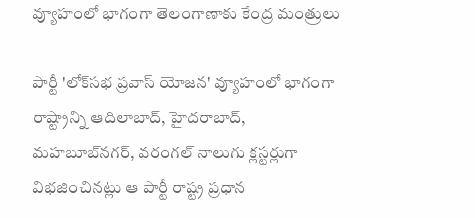వ్యూహంలో భాగంగా తెలంగాణాకు కేంద్ర మంత్రులు

పార్టీ 'లోక్‌సభ ప్రవాస్‌ యోజన' వ్యూహంలో భాగంగా రాష్ట్రాన్ని ఆదిలాబాద్‌, హైదరాబాద్‌, మహబూబ్‌నగర్‌, వరంగల్‌ నాలుగు క్లస్టర్లుగా విభజించినట్లు ఆ పార్టీ రాష్ట్ర ప్రధాన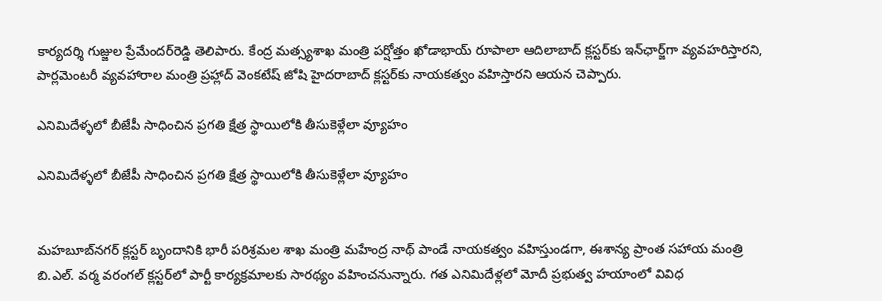కార్యదర్శి గుజ్జుల ప్రేమేందర్‌రెడ్డి తెలిపారు. కేంద్ర మత్స్యశాఖ మంత్రి పర్షోత్తం ఖోడాభాయ్ రూపాలా ఆదిలాబాద్ క్లస్టర్‌కు ఇన్‌ఛార్జ్‌గా వ్యవహరిస్తారని, పార్లమెంటరీ వ్యవహారాల మంత్రి ప్రహ్లాద్ వెంకటేష్ జోషి హైదరాబాద్ క్లస్టర్‌కు నాయకత్వం వహిస్తారని ఆయన చెప్పారు.

ఎనిమిదేళ్ళలో బీజేపీ సాధించిన ప్రగతి క్షేత్ర స్థాయిలోకి తీసుకెళ్లేలా వ్యూహం

ఎనిమిదేళ్ళలో బీజేపీ సాధించిన ప్రగతి క్షేత్ర స్థాయిలోకి తీసుకెళ్లేలా వ్యూహం


మహబూబ్‌నగర్ క్లస్టర్ బృందానికి భారీ పరిశ్రమల శాఖ మంత్రి మహేంద్ర నాథ్ పాండే నాయకత్వం వహిస్తుండగా, ఈశాన్య ప్రాంత సహాయ మంత్రి బి.ఎల్. వర్మ వరంగల్ క్లస్టర్‌లో పార్టీ కార్యక్రమాలకు సారథ్యం వహించనున్నారు. గత ఎనిమిదేళ్లలో మోదీ ప్రభుత్వ హయాంలో వివిధ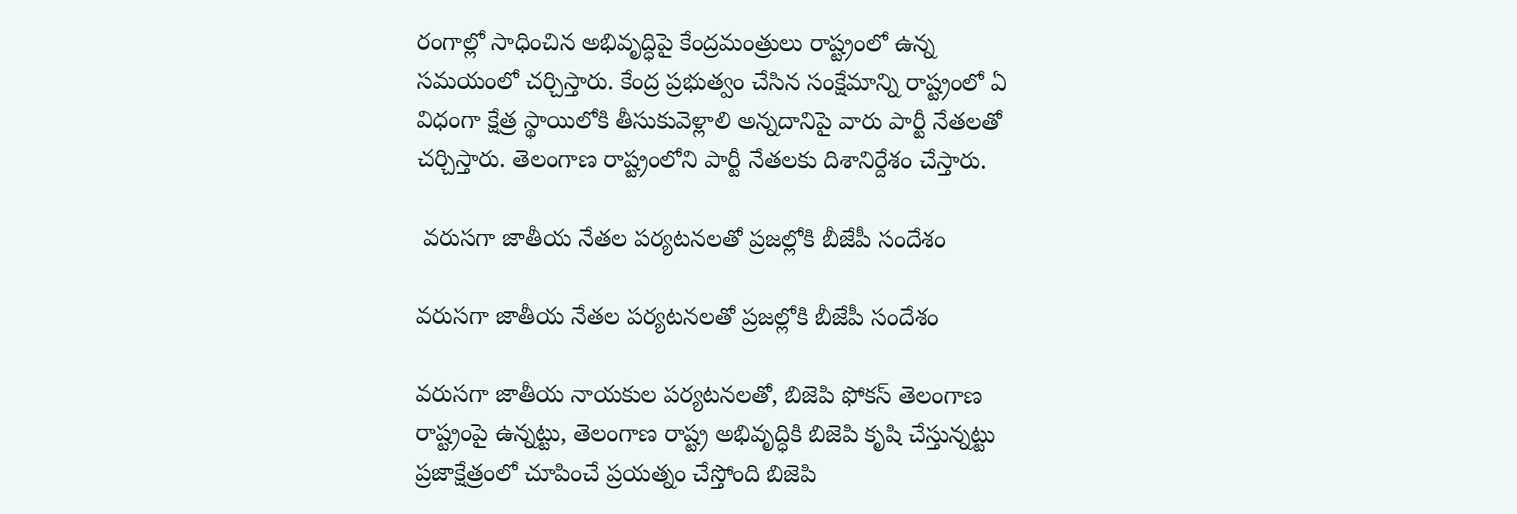రంగాల్లో సాధించిన అభివృద్ధిపై కేంద్రమంత్రులు రాష్ట్రంలో ఉన్న సమయంలో చర్చిస్తారు. కేంద్ర ప్రభుత్వం చేసిన సంక్షేమాన్ని రాష్ట్రంలో ఏ విధంగా క్షేత్ర స్థాయిలోకి తీసుకువెళ్లాలి అన్నదానిపై వారు పార్టీ నేతలతో చర్చిస్తారు. తెలంగాణ రాష్ట్రంలోని పార్టీ నేతలకు దిశానిర్దేశం చేస్తారు.

 వరుసగా జాతీయ నేతల పర్యటనలతో ప్రజల్లోకి బీజేపీ సందేశం

వరుసగా జాతీయ నేతల పర్యటనలతో ప్రజల్లోకి బీజేపీ సందేశం

వరుసగా జాతీయ నాయకుల పర్యటనలతో, బిజెపి ఫోకస్ తెలంగాణ రాష్ట్రంపై ఉన్నట్టు, తెలంగాణ రాష్ట్ర అభివృద్ధికి బిజెపి కృషి చేస్తున్నట్టు ప్రజాక్షేత్రంలో చూపించే ప్రయత్నం చేస్తోంది బిజెపి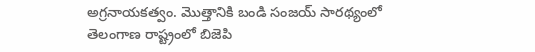అగ్రనాయకత్వం. మొత్తానికి బండి సంజయ్ సారథ్యంలో తెలంగాణ రాష్ట్రంలో బిజెపి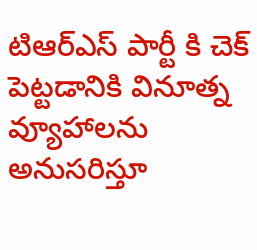టిఆర్ఎస్ పార్టీ కి చెక్ పెట్టడానికి వినూత్న వ్యూహాలను అనుసరిస్తూ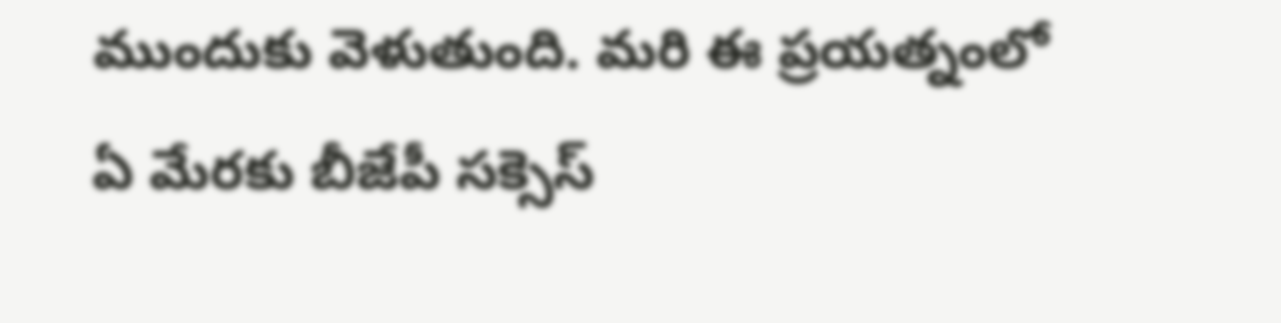ముందుకు వెళుతుంది. మరి ఈ ప్రయత్నంలో ఏ మేరకు బీజేపీ సక్సెస్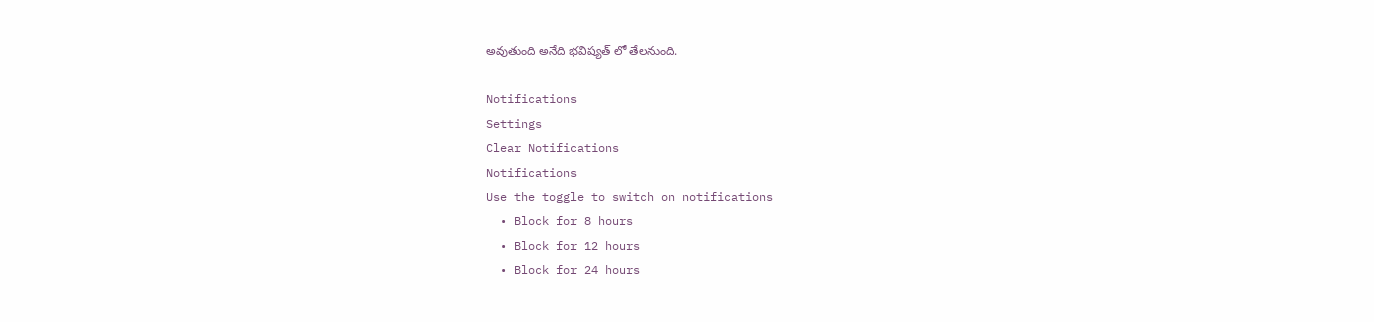అవుతుంది అనేది భవిష్యత్ లో తేలనుంది.

Notifications
Settings
Clear Notifications
Notifications
Use the toggle to switch on notifications
  • Block for 8 hours
  • Block for 12 hours
  • Block for 24 hours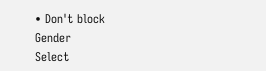• Don't block
Gender
Select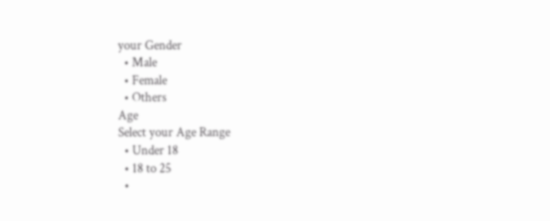your Gender
  • Male
  • Female
  • Others
Age
Select your Age Range
  • Under 18
  • 18 to 25
  •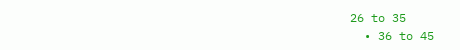26 to 35
  • 36 to 45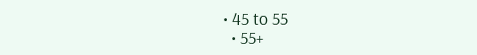• 45 to 55
  • 55+